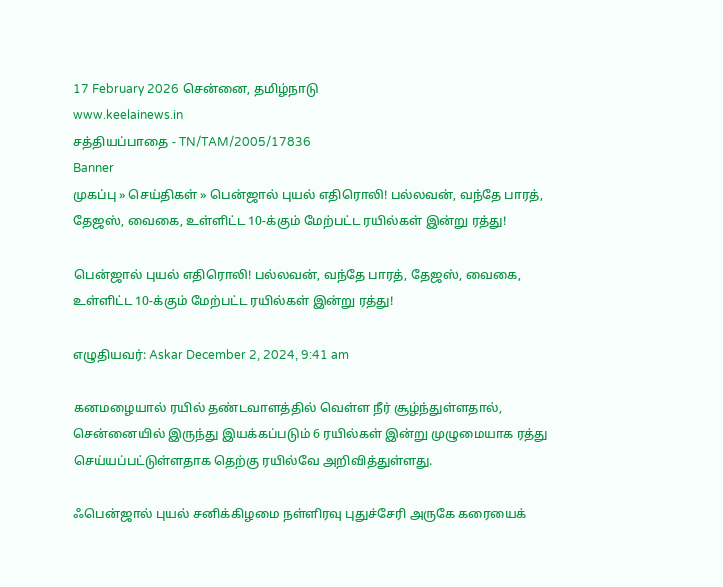17 February 2026 சென்னை, தமிழ்நாடு
www.keelainews.in
சத்தியப்பாதை - TN/TAM/2005/17836
Banner
முகப்பு » செய்திகள் » பென்ஜால் புயல் எதிரொலி! பல்லவன், வந்தே பாரத், தேஜஸ், வைகை, உள்ளிட்ட 10-க்கும் மேற்பட்ட ரயில்கள் இன்று ரத்து!

பென்ஜால் புயல் எதிரொலி! பல்லவன், வந்தே பாரத், தேஜஸ், வைகை, உள்ளிட்ட 10-க்கும் மேற்பட்ட ரயில்கள் இன்று ரத்து!

எழுதியவர்: Askar December 2, 2024, 9:41 am

கனமழையால் ரயில் தண்டவாளத்தில் வெள்ள நீர் சூழ்ந்துள்ளதால், சென்னையில் இருந்து இயக்கப்படும் 6 ரயில்கள் இன்று முழுமையாக ரத்து செய்யப்பட்டுள்ளதாக தெற்கு ரயில்வே அறிவித்துள்ளது.

ஃபென்ஜால் புயல் சனிக்கிழமை நள்ளிரவு புதுச்சேரி அருகே கரையைக்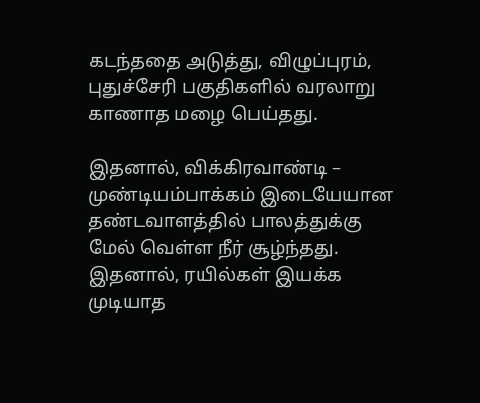கடந்ததை அடுத்து, விழுப்புரம், புதுச்சேரி பகுதிகளில் வரலாறு காணாத மழை பெய்தது.

இதனால், விக்கிரவாண்டி – முண்டியம்பாக்கம் இடையேயான தண்டவாளத்தில் பாலத்துக்கு மேல் வெள்ள நீர் சூழ்ந்தது. இதனால், ரயில்கள் இயக்க முடியாத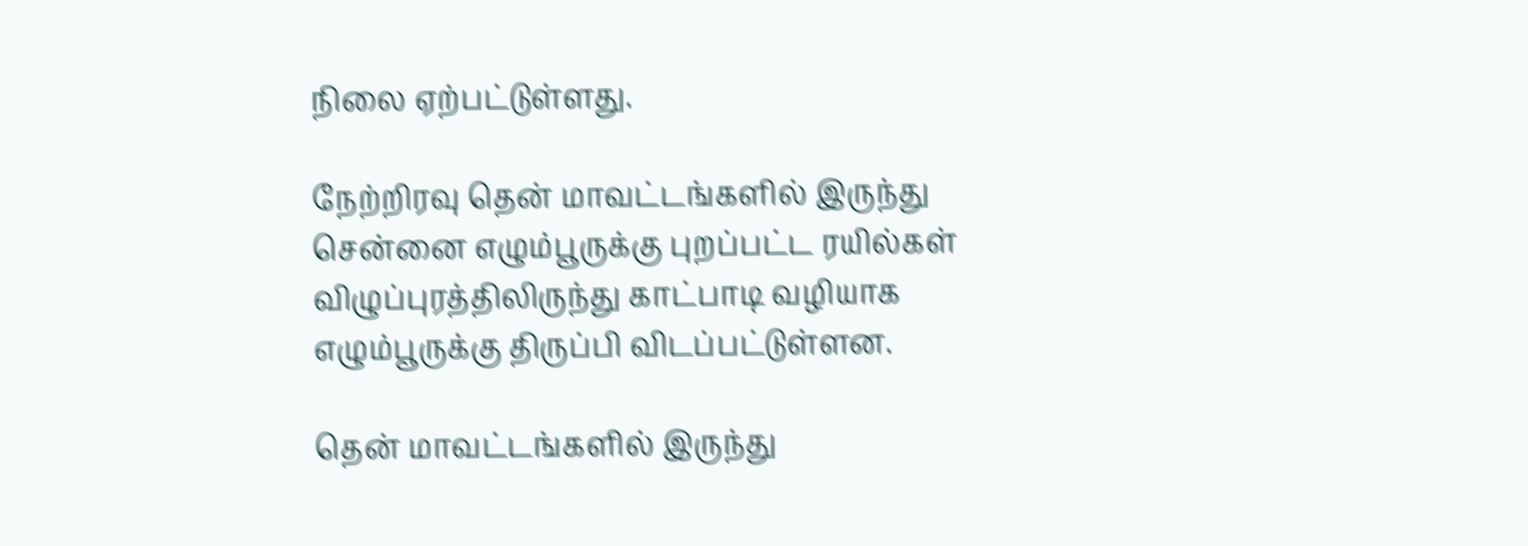நிலை ஏற்பட்டுள்ளது.

நேற்றிரவு தென் மாவட்டங்களில் இருந்து சென்னை எழும்பூருக்கு புறப்பட்ட ரயில்கள் விழுப்புரத்திலிருந்து காட்பாடி வழியாக எழும்பூருக்கு திருப்பி விடப்பட்டுள்ளன.

தென் மாவட்டங்களில் இருந்து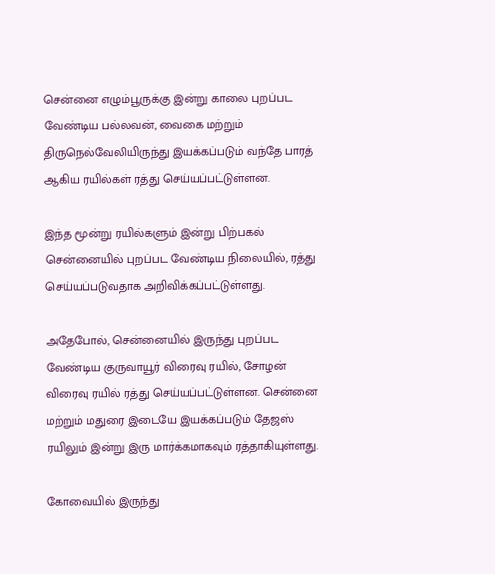சென்னை எழும்பூருக்கு இன்று காலை புறப்பட வேண்டிய பல்லவன், வைகை மற்றும் திருநெல்வேலியிருந்து இயக்கப்படும் வந்தே பாரத் ஆகிய ரயில்கள் ரத்து செய்யப்பட்டுள்ளன.

இந்த மூன்று ரயில்களும் இன்று பிற்பகல் சென்னையில் புறப்பட வேண்டிய நிலையில், ரத்து செய்யப்படுவதாக அறிவிக்கப்பட்டுள்ளது.

அதேபோல், சென்னையில் இருந்து புறப்பட வேண்டிய குருவாயூர் விரைவு ரயில், சோழன் விரைவு ரயில் ரத்து செய்யப்பட்டுள்ளன. சென்னை மற்றும் மதுரை இடையே இயக்கப்படும் தேஜஸ் ரயிலும் இன்று இரு மார்க்கமாகவும் ரத்தாகியுள்ளது.

கோவையில் இருந்து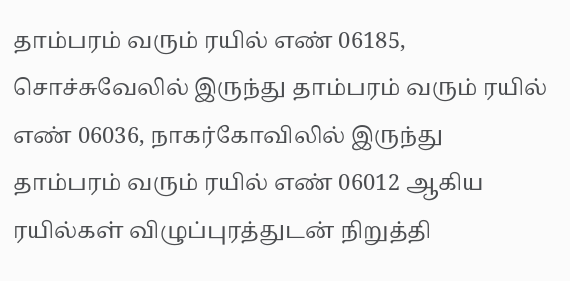தாம்பரம் வரும் ரயில் எண் 06185, சொச்சுவேலில் இருந்து தாம்பரம் வரும் ரயில் எண் 06036, நாகர்கோவிலில் இருந்து தாம்பரம் வரும் ரயில் எண் 06012 ஆகிய ரயில்கள் விழுப்புரத்துடன் நிறுத்தி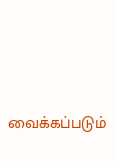வைக்கப்படும்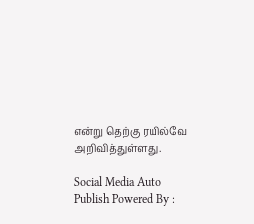என்று தெற்கு ரயில்வே அறிவித்துள்ளது.

Social Media Auto Publish Powered By :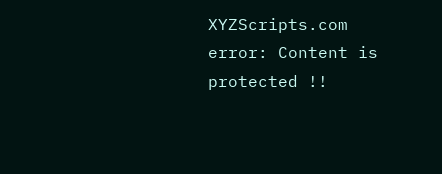XYZScripts.com
error: Content is protected !!